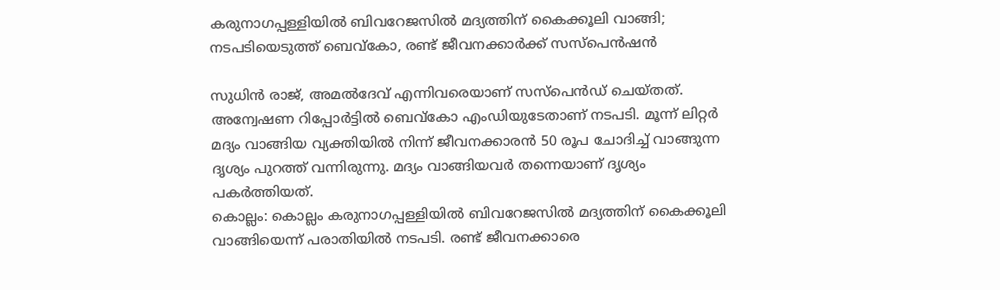കരുനാഗപ്പള്ളിയിൽ ബിവറേജസിൽ മദ്യത്തിന് കൈക്കൂലി വാങ്ങി; നടപടിയെടുത്ത് ബെവ്കോ, രണ്ട് ജീവനക്കാർക്ക് സസ്പെൻഷൻ

സുധിൻ രാജ്, അമൽദേവ് എന്നിവരെയാണ് സസ്പെൻഡ് ചെയ്തത്. അന്വേഷണ റിപ്പോർട്ടിൽ ബെവ്കോ എംഡിയുടേതാണ് നടപടി. മൂന്ന് ലിറ്റർ മദ്യം വാങ്ങിയ വ്യക്തിയിൽ നിന്ന് ജീവനക്കാരൻ 50 രൂപ ചോദിച്ച് വാങ്ങുന്ന ദൃശ്യം പുറത്ത് വന്നിരുന്നു. മദ്യം വാങ്ങിയവർ തന്നെയാണ് ദൃശ്യം പകർത്തിയത്.
കൊല്ലം: കൊല്ലം കരുനാഗപ്പള്ളിയിൽ ബിവറേജസിൽ മദ്യത്തിന് കൈക്കൂലി വാങ്ങിയെന്ന് പരാതിയില്‍ നടപടി. രണ്ട് ജീവനക്കാരെ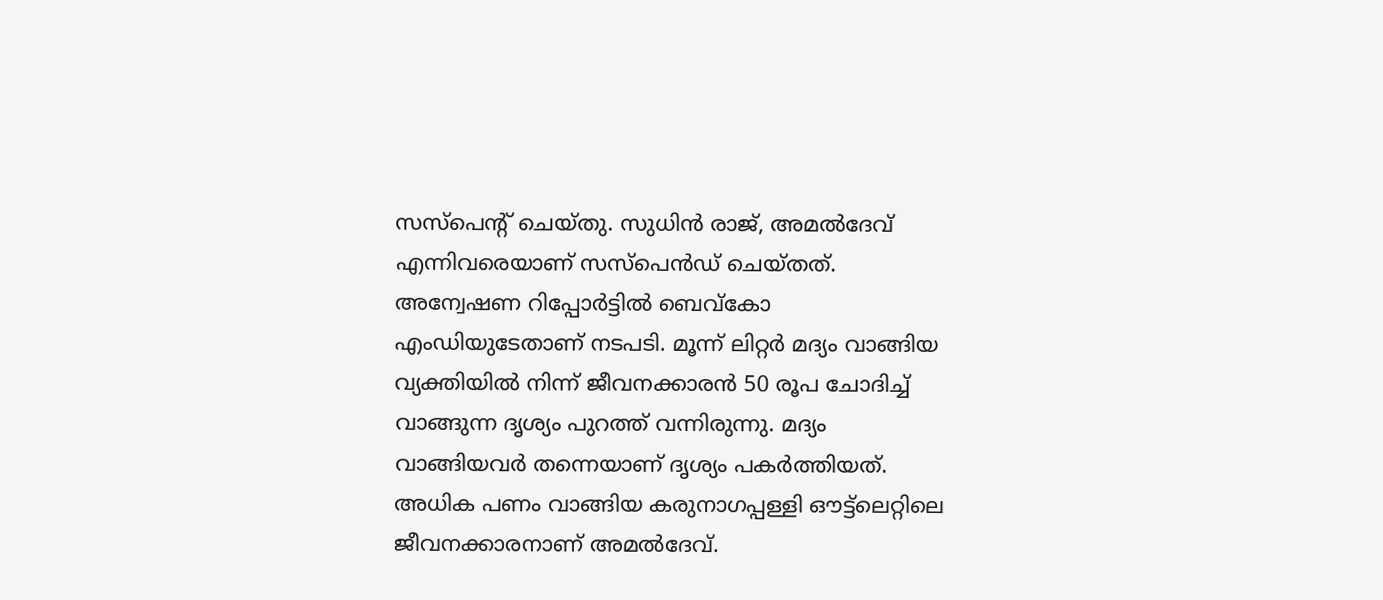സസ്പെന്‍റ് ചെയ്തു. സുധിൻ രാജ്, അമൽദേവ് എന്നിവരെയാണ് സസ്പെൻഡ് ചെയ്തത്. അന്വേഷണ റിപ്പോർട്ടിൽ ബെവ്കോ എംഡിയുടേതാണ് നടപടി. മൂന്ന് ലിറ്റർ മദ്യം വാങ്ങിയ വ്യക്തിയിൽ നിന്ന് ജീവനക്കാരൻ 50 രൂപ ചോദിച്ച് വാങ്ങുന്ന ദൃശ്യം പുറത്ത് വന്നിരുന്നു. മദ്യം വാങ്ങിയവർ തന്നെയാണ് ദൃശ്യം പകർത്തിയത്.
അധിക പണം വാങ്ങിയ കരുനാഗപ്പള്ളി ഔട്ട്ലെറ്റിലെ ജീവനക്കാരനാണ് അമൽദേവ്.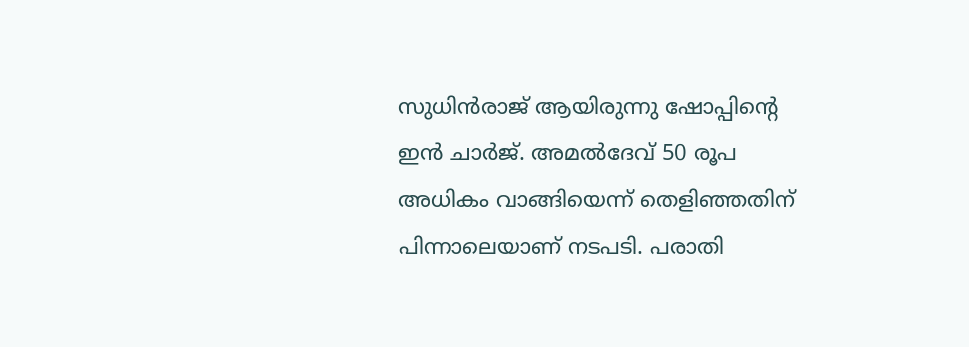സുധിൻരാജ് ആയിരുന്നു ഷോപ്പിന്‍റെ ഇൻ ചാർജ്. അമൽദേവ് 50 രൂപ അധികം വാങ്ങിയെന്ന് തെളിഞ്ഞതിന് പിന്നാലെയാണ് നടപടി. പരാതി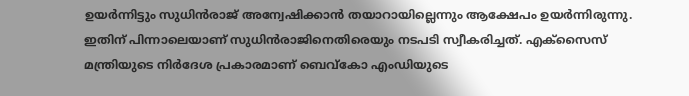ഉയർന്നിട്ടും സുധിൻരാജ് അന്വേഷിക്കാൻ തയാറായില്ലെന്നും ആക്ഷേപം ഉയര്‍ന്നിരുന്നു. ഇതിന് പിന്നാലെയാണ് സുധിൻരാജിനെതിരെയും നടപടി സ്വീകരിച്ചത്. എക്സൈസ് മന്ത്രിയുടെ നിർദേശ പ്രകാരമാണ് ബെവ്കോ എംഡിയുടെ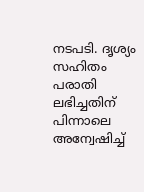നടപടി. ദൃശ്യം സഹിതം പരാതി ലഭിച്ചതിന് പിന്നാലെ അന്വേഷിച്ച്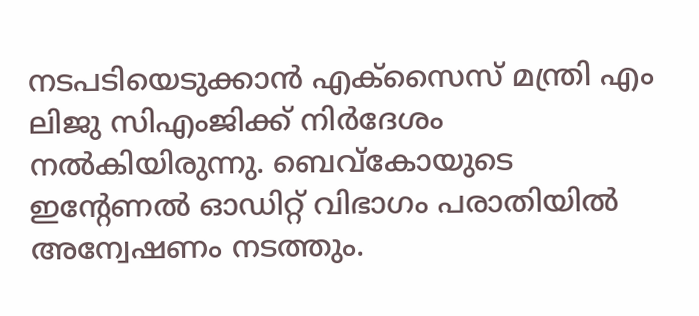നടപടിയെടുക്കാൻ എക്സൈസ് മന്ത്രി എം ലിജു സിഎംജിക്ക് നിർദേശം നൽകിയിരുന്നു. ബെവ്‌കോയുടെ ഇന്റേണൽ ഓഡിറ്റ് വിഭാഗം പരാതിയിൽ അന്വേഷണം നടത്തും.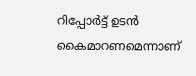റിപ്പോർട്ട്‌ ഉടൻ കൈമാറണമെന്നാണ്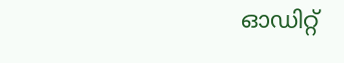ഓഡിറ്റ്‌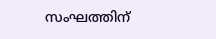സംഘത്തിന്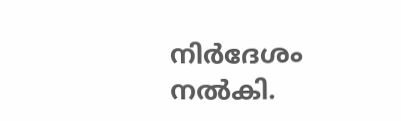നിർദേശം നൽകി.